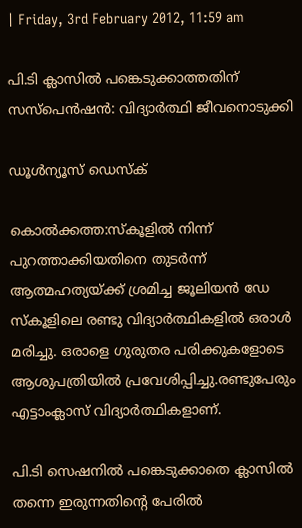| Friday, 3rd February 2012, 11:59 am

പി.ടി ക്ലാസില്‍ പങ്കെടുക്കാത്തതിന് സസ്‌പെന്‍ഷന്‍: വിദ്യാര്‍ത്ഥി ജീവനൊടുക്കി

ഡൂള്‍ന്യൂസ് ഡെസ്‌ക്

കൊല്‍ക്കത്ത:സ്‌കൂളില്‍ നിന്ന് പുറത്താക്കിയതിനെ തുടര്‍ന്ന് ആത്മഹത്യയ്ക്ക് ശ്രമിച്ച ജൂലിയന്‍ ഡേ സ്‌കൂളിലെ രണ്ടു വിദ്യാര്‍ത്ഥികളില്‍ ഒരാള്‍ മരിച്ചു. ഒരാളെ ഗുരുതര പരിക്കുകളോടെ ആശുപത്രിയില്‍ പ്രവേശിപ്പിച്ചു.രണ്ടുപേരും എട്ടാംക്ലാസ് വിദ്യാര്‍ത്ഥികളാണ്.

പി.ടി സെഷനില്‍ പങ്കെടുക്കാതെ ക്ലാസില്‍ തന്നെ ഇരുന്നതിന്റെ പേരില്‍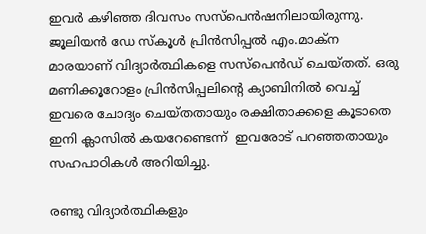ഇവര്‍ കഴിഞ്ഞ ദിവസം സസ്‌പെന്‍ഷനിലായിരുന്നു. ജൂലിയന്‍ ഡേ സ്‌കൂള്‍ പ്രിന്‍സിപ്പല്‍ എം.മാക്‌ന മാരയാണ് വിദ്യാര്‍ത്ഥികളെ സസ്‌പെന്‍ഡ് ചെയ്തത്. ഒരു മണിക്കൂറോളം പ്രിന്‍സിപ്പലിന്റെ ക്യാബിനില്‍ വെച്ച് ഇവരെ ചോദ്യം ചെയ്തതായും രക്ഷിതാക്കളെ കൂടാതെ ഇനി ക്ലാസില്‍ കയറേണ്ടെന്ന്  ഇവരോട് പറഞ്ഞതായും സഹപാഠികള്‍ അറിയിച്ചു.

രണ്ടു വിദ്യാര്‍ത്ഥികളും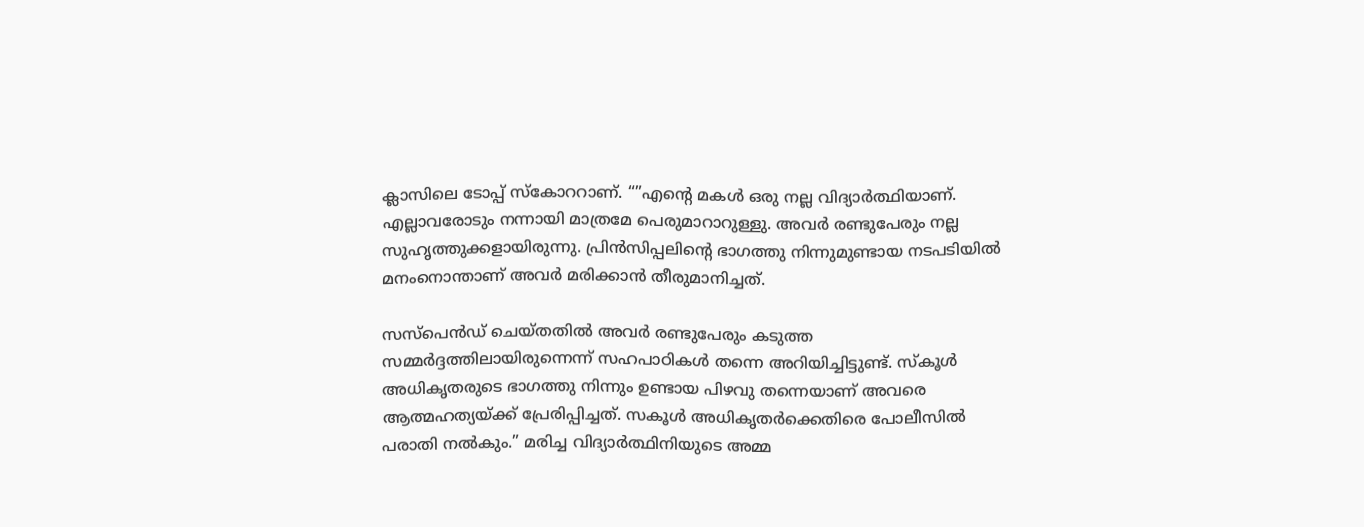ക്ലാസിലെ ടോപ്പ് സ്‌കോററാണ്. “”എന്റെ മകള്‍ ഒരു നല്ല വിദ്യാര്‍ത്ഥിയാണ്. എല്ലാവരോടും നന്നായി മാത്രമേ പെരുമാറാറുള്ളു. അവര്‍ രണ്ടുപേരും നല്ല സുഹൃത്തുക്കളായിരുന്നു. പ്രിന്‍സിപ്പലിന്റെ ഭാഗത്തു നിന്നുമുണ്ടായ നടപടിയില്‍ മനംനൊന്താണ് അവര്‍ മരിക്കാന്‍ തീരുമാനിച്ചത്.

സസ്‌പെന്‍ഡ് ചെയ്തതില്‍ അവര്‍ രണ്ടുപേരും കടുത്ത സമ്മര്‍ദ്ദത്തിലായിരുന്നെന്ന് സഹപാഠികള്‍ തന്നെ അറിയിച്ചിട്ടുണ്ട്. സ്‌കൂള്‍ അധികൃതരുടെ ഭാഗത്തു നിന്നും ഉണ്ടായ പിഴവു തന്നെയാണ് അവരെ ആത്മഹത്യയ്ക്ക് പ്രേരിപ്പിച്ചത്. സകൂള്‍ അധികൃതര്‍ക്കെതിരെ പോലീസില്‍ പരാതി നല്‍കും.” മരിച്ച വിദ്യാര്‍ത്ഥിനിയുടെ അമ്മ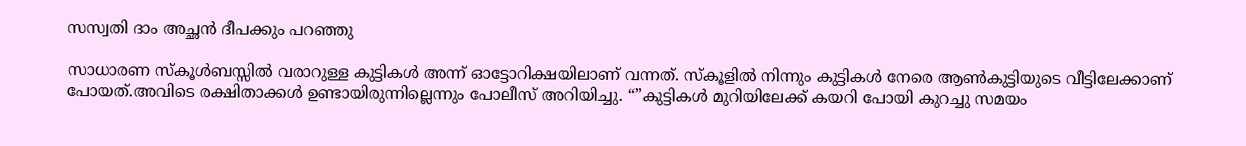സസ്വതി ദാം അച്ഛന്‍ ദീപക്കും പറഞ്ഞു

സാധാരണ സ്‌കൂള്‍ബസ്സില്‍ വരാറുള്ള കുട്ടികള്‍ അന്ന് ഓട്ടോറിക്ഷയിലാണ് വന്നത്. സ്‌കൂളില്‍ നിന്നും കുട്ടികള്‍ നേരെ ആണ്‍കുട്ടിയുടെ വീട്ടിലേക്കാണ് പോയത്.അവിടെ രക്ഷിതാക്കള്‍ ഉണ്ടായിരുന്നില്ലെന്നും പോലീസ് അറിയിച്ചു. “”കുട്ടികള്‍ മുറിയിലേക്ക് കയറി പോയി കുറച്ചു സമയം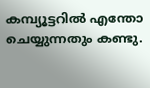കമ്പ്യൂട്ടറില്‍ എന്തോ ചെയ്യുന്നതും കണ്ടു.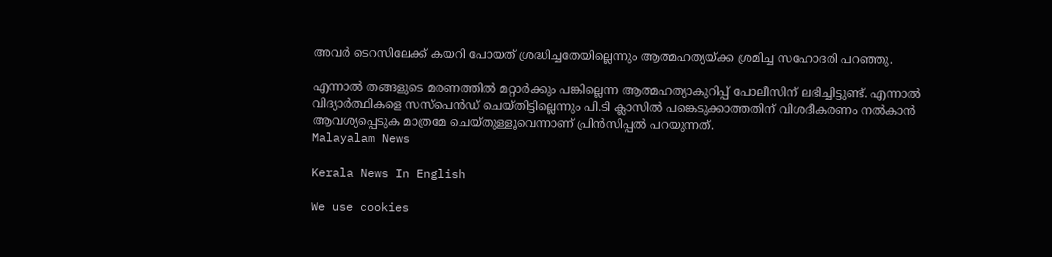അവര്‍ ടെറസിലേക്ക് കയറി പോയത് ശ്രദ്ധിച്ചതേയില്ലെന്നും ആത്മഹത്യയ്ക്ക ശ്രമിച്ച സഹോദരി പറഞ്ഞു.

എന്നാല്‍ തങ്ങളുടെ മരണത്തില്‍ മറ്റാര്‍ക്കും പങ്കില്ലെന്ന ആത്മഹത്യാകുറിപ്പ് പോലീസിന് ലഭിച്ചിട്ടുണ്ട്. എന്നാല്‍ വിദ്യാര്‍ത്ഥികളെ സസ്‌പെന്‍ഡ് ചെയ്തിട്ടില്ലെന്നും പി.ടി ക്ലാസില്‍ പങ്കെടുക്കാത്തതിന് വിശദീകരണം നല്‍കാന്‍ ആവശ്യപ്പെടുക മാത്രമേ ചെയ്തുള്ളൂവെന്നാണ് പ്രിന്‍സിപ്പല്‍ പറയുന്നത്.
Malayalam News

Kerala News In English

We use cookies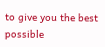to give you the best possible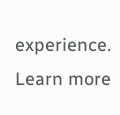experience. Learn more